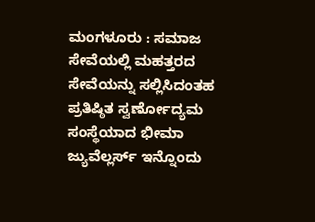ಮಂಗಳೂರು : ಸಮಾಜ ಸೇವೆಯಲ್ಲಿ ಮಹತ್ತರದ ಸೇವೆಯನ್ನು ಸಲ್ಲಿಸಿದಂತಹ ಪ್ರತಿಷ್ಠಿತ ಸ್ವರ್ಣೋದ್ಯಮ ಸಂಸ್ಥೆಯಾದ ಭೀಮಾ ಜ್ಯುವೆಲ್ಲರ್ಸ್ ಇನ್ನೊಂದು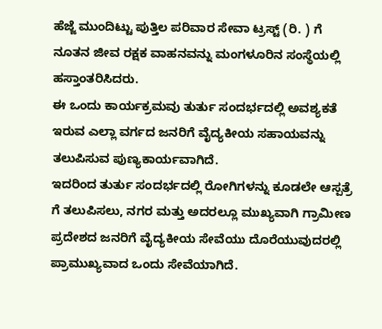ಹೆಜ್ಜೆ ಮುಂದಿಟ್ಟು ಪುತ್ತಿಲ ಪರಿವಾರ ಸೇವಾ ಟ್ರಸ್ಟ್ (ರಿ. ) ಗೆ ನೂತನ ಜೀವ ರಕ್ಷಕ ವಾಹನವನ್ನು ಮಂಗಳೂರಿನ ಸಂಸ್ಥೆಯಲ್ಲಿ ಹಸ್ತಾಂತರಿಸಿದರು.
ಈ ಒಂದು ಕಾರ್ಯಕ್ರಮವು ತುರ್ತು ಸಂದರ್ಭದಲ್ಲಿ ಅವಶ್ಯಕತೆ ಇರುವ ಎಲ್ಲಾ ವರ್ಗದ ಜನರಿಗೆ ವೈದ್ಯಕೀಯ ಸಹಾಯವನ್ನು ತಲುಪಿಸುವ ಪುಣ್ಯಕಾರ್ಯವಾಗಿದೆ.
ಇದರಿಂದ ತುರ್ತು ಸಂದರ್ಭದಲ್ಲಿ ರೋಗಿಗಳನ್ನು ಕೂಡಲೇ ಆಸ್ಪತ್ರೆ ಗೆ ತಲುಪಿಸಲು, ನಗರ ಮತ್ತು ಅದರಲ್ಲೂ ಮುಖ್ಯವಾಗಿ ಗ್ರಾಮೀಣ ಪ್ರದೇಶದ ಜನರಿಗೆ ವೈದ್ಯಕೀಯ ಸೇವೆಯು ದೊರೆಯುವುದರಲ್ಲಿ ಪ್ರಾಮುಖ್ಯವಾದ ಒಂದು ಸೇವೆಯಾಗಿದೆ.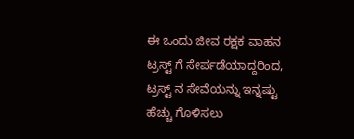ಈ ಒಂದು ಜೀವ ರಕ್ಷಕ ವಾಹನ ಟ್ರಸ್ಟ್ ಗೆ ಸೇರ್ಪಡೆಯಾದ್ದರಿಂದ, ಟ್ರಸ್ಟ್ ನ ಸೇವೆಯನ್ನು ಇನ್ನಷ್ಟು ಹೆಚ್ಚು ಗೊಳಿಸಲು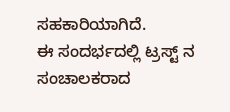ಸಹಕಾರಿಯಾಗಿದೆ.
ಈ ಸಂದರ್ಭದಲ್ಲಿ ಟ್ರಸ್ಟ್ ನ ಸಂಚಾಲಕರಾದ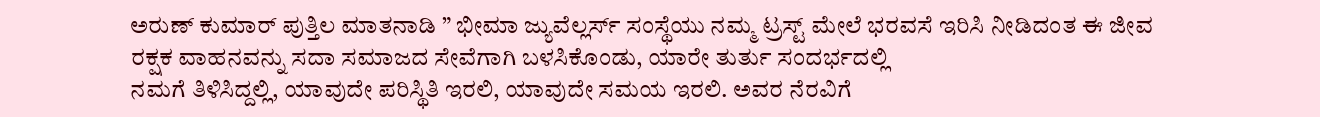ಅರುಣ್ ಕುಮಾರ್ ಪುತ್ತಿಲ ಮಾತನಾಡಿ ” ಭೀಮಾ ಜ್ಯುವೆಲ್ಲರ್ಸ್ ಸಂಸ್ಥೆಯು ನಮ್ಮ ಟ್ರಸ್ಟ್ ಮೇಲೆ ಭರವಸೆ ಇರಿಸಿ ನೀಡಿದಂತ ಈ ಜೀವ ರಕ್ಷಕ ವಾಹನವನ್ನು ಸದಾ ಸಮಾಜದ ಸೇವೆಗಾಗಿ ಬಳಸಿಕೊಂಡು, ಯಾರೇ ತುರ್ತು ಸಂದರ್ಭದಲ್ಲಿ
ನಮಗೆ ತಿಳಿಸಿದ್ದಲ್ಲಿ, ಯಾವುದೇ ಪರಿಸ್ಥಿತಿ ಇರಲಿ, ಯಾವುದೇ ಸಮಯ ಇರಲಿ. ಅವರ ನೆರವಿಗೆ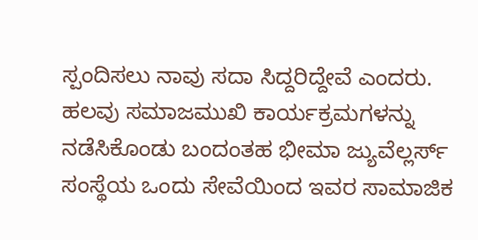ಸ್ಪಂದಿಸಲು ನಾವು ಸದಾ ಸಿದ್ದರಿದ್ದೇವೆ ಎಂದರು.
ಹಲವು ಸಮಾಜಮುಖಿ ಕಾರ್ಯಕ್ರಮಗಳನ್ನು ನಡೆಸಿಕೊಂಡು ಬಂದಂತಹ ಭೀಮಾ ಜ್ಯುವೆಲ್ಲರ್ಸ್ ಸಂಸ್ಥೆಯ ಒಂದು ಸೇವೆಯಿಂದ ಇವರ ಸಾಮಾಜಿಕ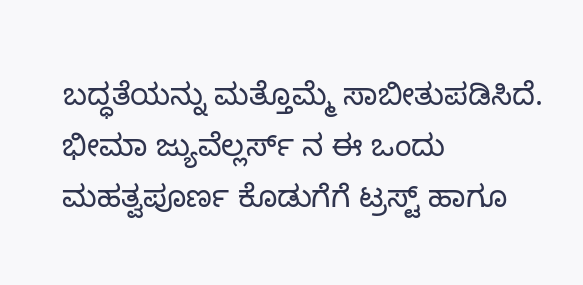ಬದ್ಧತೆಯನ್ನು ಮತ್ತೊಮ್ಮೆ ಸಾಬೀತುಪಡಿಸಿದೆ. ಭೀಮಾ ಜ್ಯುವೆಲ್ಲರ್ಸ್ ನ ಈ ಒಂದು ಮಹತ್ವಪೂರ್ಣ ಕೊಡುಗೆಗೆ ಟ್ರಸ್ಟ್ ಹಾಗೂ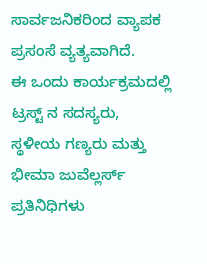ಸಾರ್ವಜನಿಕರಿಂದ ವ್ಯಾಪಕ ಪ್ರಸಂಸೆ ವ್ಯತ್ಯವಾಗಿದೆ.
ಈ ಒಂದು ಕಾರ್ಯಕ್ರಮದಲ್ಲಿ ಟ್ರಸ್ಟ್ ನ ಸದಸ್ಯರು, ಸ್ಥಳೀಯ ಗಣ್ಯರು ಮತ್ತು ಭೀಮಾ ಜುವೆಲ್ಲರ್ಸ್ ಪ್ರತಿನಿಧಿಗಳು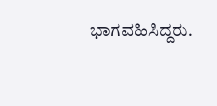ಭಾಗವಹಿಸಿದ್ದರು.